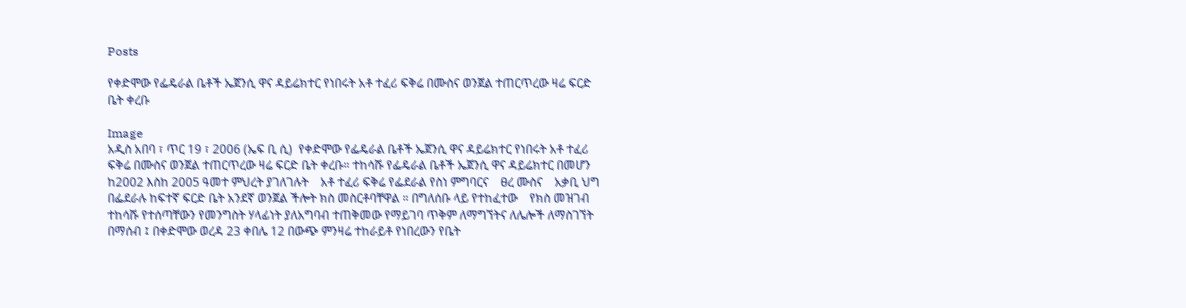Posts

የቀድሞው የፌዴራል ቤቶች ኤጀንሲ ዋና ዳይሬክተር የነበሩት አቶ ተፈሪ ፍቅሬ በሙስና ወንጀል ተጠርጥረው ዛሬ ፍርድ ቤት ቀረቡ

Image
አዲስ አበባ ፣ ጥር 19 ፣ 2006 (ኤፍ ቢ ሲ)  የቀድሞው የፌዴራል ቤቶች ኤጀንሲ ዋና ዳይሬክተር የነበሩት አቶ ተፈሪ ፍቅሬ በሙስና ወንጀል ተጠርጥረው ዛሬ ፍርድ ቤት ቀረቡ። ተከሳሹ የፌዴራል ቤቶች ኤጀንሲ ዋና ዳይሬክተር በመሆን ከ2002 እስከ 2005 ዓመተ ምህረት ያገለገሉት    አቶ ተፈሪ ፍቅሬ የፌደራል የስነ ምግባርና    ፀረ ሙስና    አቃቢ ህግ በፌደራሉ ከፍተኛ ፍርድ ቤት አንደኛ ወንጀል ችሎት ክስ መስርቶባቸዋል ። በግለሰቡ ላይ የተከፈተው    የክስ መዝገብ ተከሳሹ የተሰጣቸውን የመንግስት ሃላፊነት ያለአግባብ ተጠቅመው የማይገባ ጥቅም ለማግኘትና ለሌሎች ለማስገኘት በማሰብ ፤ በቀድሞው ወረዳ 23 ቀበሌ 12 በውጭ ምንዛሬ ተከራይቶ የነበረውን የቤት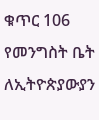ቁጥር 106 የመንግስት ቤት ለኢትዮጵያውያን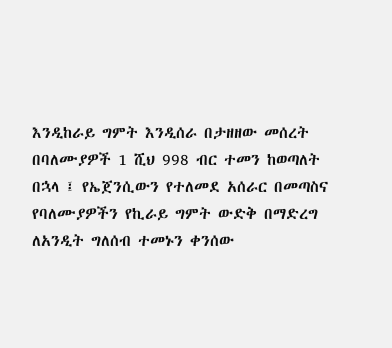እንዲከራይ ግምት እንዲሰራ በታዘዘው መሰረት በባለሙያዎች 1 ሺህ 998 ብር ተመን ከወጣለት በኋላ ፤ የኤጀንሲውን የተለመደ አሰራር በመጣስና የባለሙያዎችን የኪራይ ግምት ውድቅ በማድረግ ለአንዲት ግለሰብ ተመኑን ቀንሰው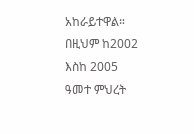አከራይተዋል። በዚህም ከ2002 እስከ 2005 ዓመተ ምህረት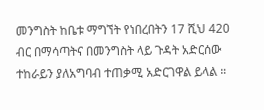መንግስት ከቤቱ ማግኘት የነበረበትን 17 ሺህ 420 ብር በማሳጣትና በመንግስት ላይ ጉዳት አድርሰው ተከራይን ያለአግባብ ተጠቃሚ አድርገዋል ይላል ።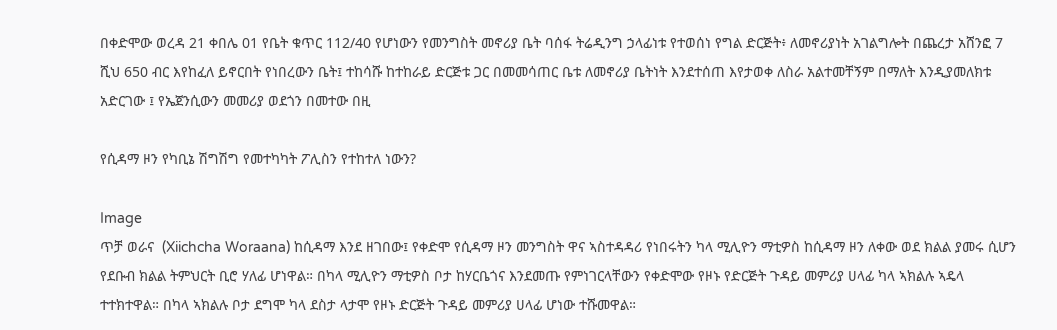በቀድሞው ወረዳ 21 ቀበሌ 01 የቤት ቁጥር 112/40 የሆነውን የመንግስት መኖሪያ ቤት ባሰፋ ትሬዲንግ ኃላፊነቱ የተወሰነ የግል ድርጅት፥ ለመኖሪያነት አገልግሎት በጨረታ አሸንፎ 7 ሺህ 650 ብር እየከፈለ ይኖርበት የነበረውን ቤት፤ ተከሳሹ ከተከራይ ድርጅቱ ጋር በመመሳጠር ቤቱ ለመኖሪያ ቤትነት እንደተሰጠ እየታወቀ ለስራ አልተመቸኝም በማለት እንዲያመለክቱ አድርገው ፤ የኤጀንሲውን መመሪያ ወደጎን በመተው በዚ

የሲዳማ ዞን የካቢኔ ሽግሽግ የመተካካት ፖሊስን የተከተለ ነውን?

Image
ጥቻ ወራና  (Xiichcha Woraana) ከሲዳማ እንደ ዘገበው፤ የቀድሞ የሲዳማ ዞን መንግስት ዋና ኣስተዳዳሪ የነበሩትን ካላ ሚሊዮን ማቲዎስ ከሲዳማ ዞን ለቀው ወደ ክልል ያመሩ ሲሆን የደቡብ ክልል ትምህርት ቢሮ ሃለፊ ሆነዋል። በካላ ሚሊዮን ማቲዎስ ቦታ ከሃርቤጎና እንደመጡ የምነገርላቸውን የቀድሞው የዞኑ የድርጅት ጉዳይ መምሪያ ሀላፊ ካላ ኣክልሉ ኣዴላ ተተክተዋል። በካላ ኣክልሉ ቦታ ደግሞ ካላ ደስታ ላታሞ የዞኑ ድርጅት ጉዳይ መምሪያ ሀላፊ ሆነው ተሹመዋል።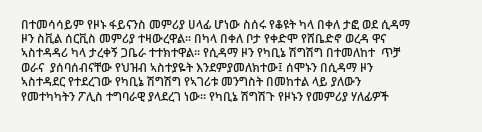በተመሳሳይም የዞኑ ፋይናንስ መምሪያ ሀላፊ ሆነው ስሰሩ የቆዩት ካላ በቀለ ታፎ ወደ ሲዳማ ዞን ስቪል ሰርቪስ መምሪያ ተዛውረዋል። በካላ በቀለ ቦታ የቀድሞ የሸቤድኖ ወረዳ ዋና ኣስተዳዳሪ ካላ ታረቀኝ ጋቤራ ተተክተዋል። የሲዳማ ዞን የካቢኔ ሽግሽግ በተመለከተ  ጥቻ ወራና  ያሰባሰብናቸው የህዝብ ኣስተያዬት እንደምያመለክተው፤ ሰሞኑን በሲዳማ ዞን ኣስተዳደር የተደረገው የካቢኔ ሽግሽግ የኣገሪቱ መንግስት በመከተል ላይ ያለውን የመተካካትን ፖሊስ ተግባራዊ ያላደረገ ነው። የካቢኔ ሽግሽጉ የዞኑን የመምሪያ ሃለፊዎች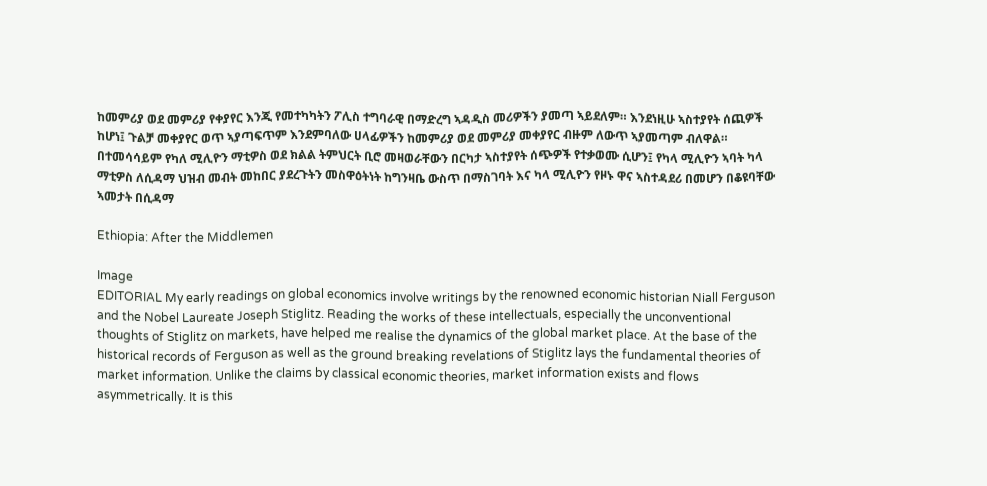ከመምሪያ ወደ መምሪያ የቀያየር እንጂ የመተካካትን ፖሊስ ተግባራዊ በማድረግ ኣዳዲስ መሪዎችን ያመጣ ኣይደለም። እንደነዚሁ ኣስተያየት ሰጪዎች ከሆነ፤ ጉልቻ መቀያየር ወጥ ኣያጣፍጥም እንደምባለው ሀላፊዎችን ከመምሪያ ወደ መምሪያ መቀያየር ብዙም ለውጥ ኣያመጣም ብለዋል። በተመሳሳይም የካለ ሚሊዮን ማቲዎስ ወደ ክልል ትምህርት ቢሮ መዛወራቸውን በርካታ ኣስተያየት ሰጭዎች የተቃወሙ ሲሆን፤ የካላ ሚሊዮን ኣባት ካላ ማቲዎስ ለሲዳማ ህዝብ መብት መከበር ያደረጉትን መስዋዕትነት ከግንዛቤ ውስጥ በማስገባት እና ካላ ሚሊዮን የዞኑ ዋና ኣስተዳደሪ በመሆን በቆዩባቸው ኣመታት በሲዳማ

Ethiopia: After the Middlemen

Image
EDITORIAL My early readings on global economics involve writings by the renowned economic historian Niall Ferguson and the Nobel Laureate Joseph Stiglitz. Reading the works of these intellectuals, especially the unconventional thoughts of Stiglitz on markets, have helped me realise the dynamics of the global market place. At the base of the historical records of Ferguson as well as the ground breaking revelations of Stiglitz lays the fundamental theories of market information. Unlike the claims by classical economic theories, market information exists and flows asymmetrically. It is this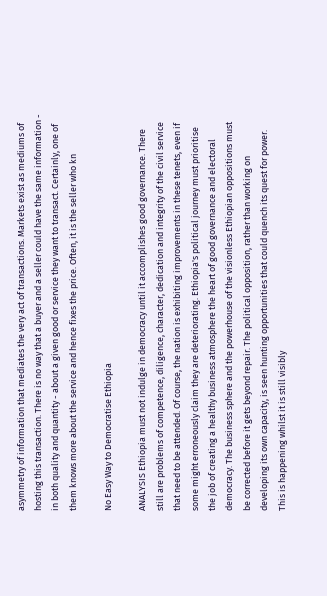asymmetry of information that mediates the very act of transactions. Markets exist as mediums of hosting this transaction. There is no way that a buyer and a seller could have the same information - in both quality and quantity - about a given good or service they want to transact. Certainly, one of them knows more about the service and hence fixes the price. Often, it is the seller who kn

No Easy Way to Democratise Ethiopia

ANALYSIS Ethiopia must not indulge in democracy until it accomplishes good governance. There still are problems of competence, diligence, character, dedication and integrity of the civil service that need to be attended. Of course, the nation is exhibiting improvements in these tenets, even if some might erroneously claim they are deteriorating. Ethiopia's political journey must prioritise the job of creating a healthy business atmosphere the heart of good governance and electoral democracy. The business sphere and the powerhouse of the visionless Ethiopian oppositions must be corrected before it gets beyond repair. The political opposition, rather than working on developing its own capacity, is seen hunting opportunities that could quench its quest for power. This is happening whilst it is still visibly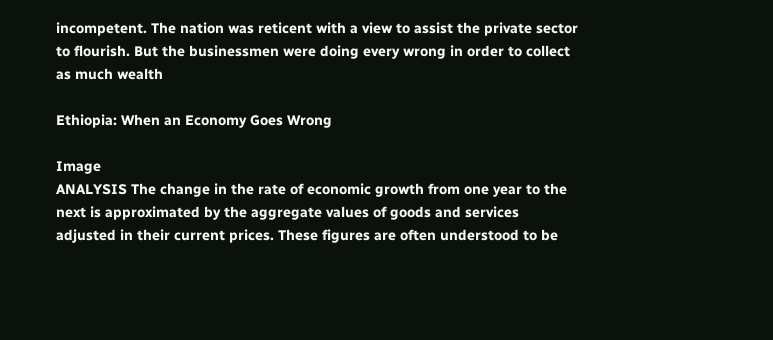incompetent. The nation was reticent with a view to assist the private sector to flourish. But the businessmen were doing every wrong in order to collect as much wealth

Ethiopia: When an Economy Goes Wrong

Image
ANALYSIS The change in the rate of economic growth from one year to the next is approximated by the aggregate values of goods and services adjusted in their current prices. These figures are often understood to be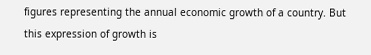figures representing the annual economic growth of a country. But this expression of growth is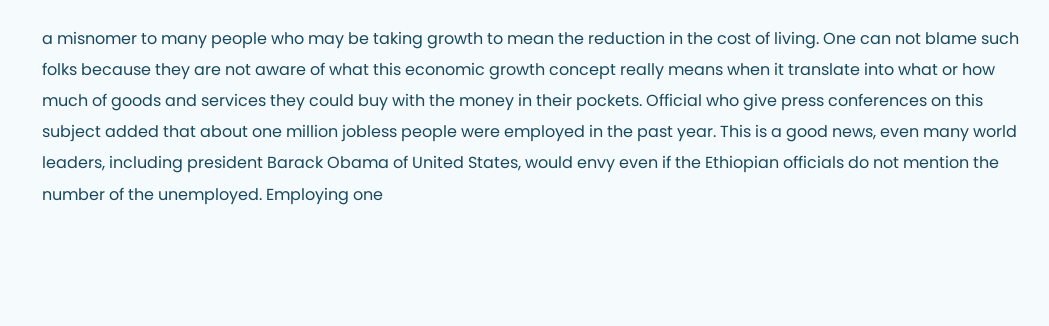a misnomer to many people who may be taking growth to mean the reduction in the cost of living. One can not blame such folks because they are not aware of what this economic growth concept really means when it translate into what or how much of goods and services they could buy with the money in their pockets. Official who give press conferences on this subject added that about one million jobless people were employed in the past year. This is a good news, even many world leaders, including president Barack Obama of United States, would envy even if the Ethiopian officials do not mention the number of the unemployed. Employing one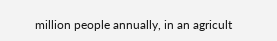million people annually, in an agricult